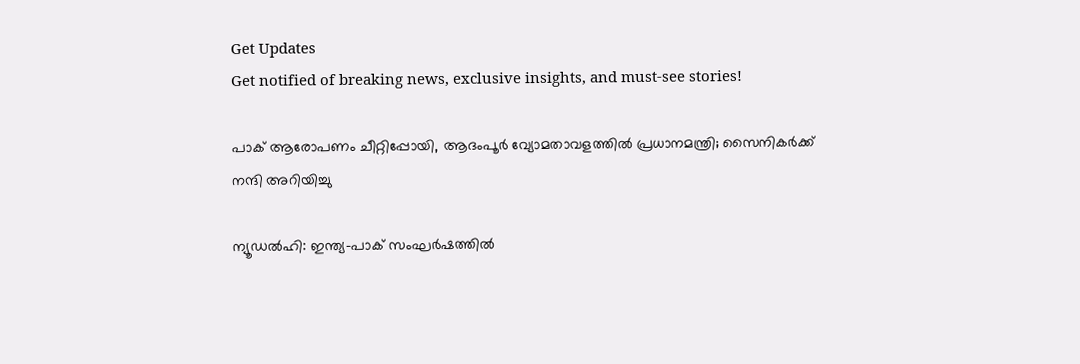Get Updates
Get notified of breaking news, exclusive insights, and must-see stories!

പാക് ആരോപണം ചീറ്റിപ്പോയി, ആദംപൂർ വ്യോമതാവളത്തിൽ പ്രധാനമന്ത്രി; സൈനികർക്ക് നന്ദി അറിയിച്ചു

ന്യൂഡൽഹി: ഇന്ത്യ-പാക് സംഘർഷത്തിൽ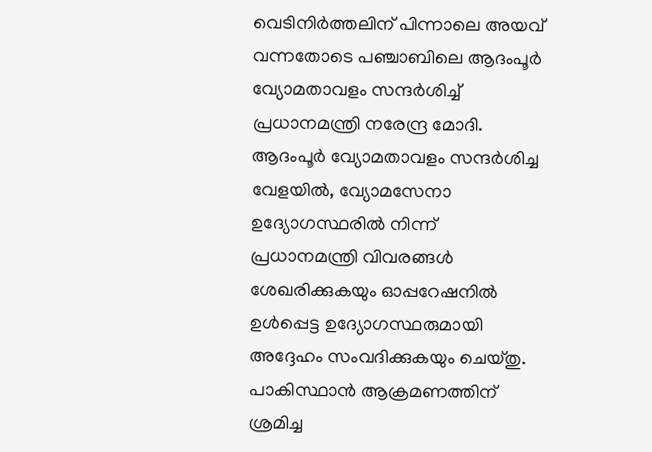വെടിനിർത്തലിന് പിന്നാലെ അയവ് വന്നതോടെ പഞ്ചാബിലെ ആദംപൂർ വ്യോമതാവളം സന്ദർശിച്ച് പ്രധാനമന്ത്രി നരേന്ദ്ര മോദി. ആദംപൂർ വ്യോമതാവളം സന്ദർശിച്ച വേളയിൽ, വ്യോമസേനാ ഉദ്യോഗസ്ഥരിൽ നിന്ന് പ്രധാനമന്ത്രി വിവരങ്ങൾ ശേഖരിക്കുകയും ഓപ്പറേഷനിൽ ഉൾപ്പെട്ട ഉദ്യോഗസ്ഥരുമായി അദ്ദേഹം സംവദിക്കുകയും ചെയ്‌തു. പാകിസ്ഥാൻ ആക്രമണത്തിന് ശ്രമിച്ച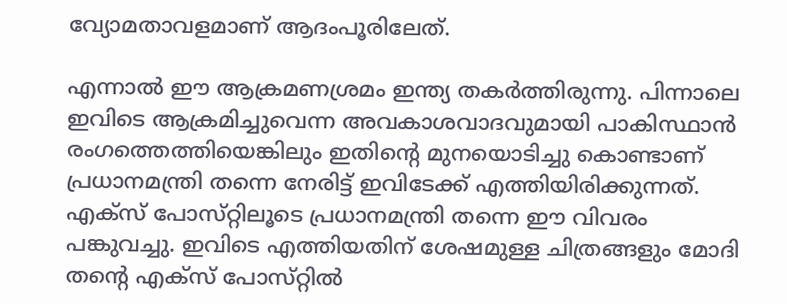വ്യോമതാവളമാണ് ആദംപൂരിലേത്.

എന്നാൽ ഈ ആക്രമണശ്രമം ഇന്ത്യ തകർത്തിരുന്നു. പിന്നാലെ ഇവിടെ ആക്രമിച്ചുവെന്ന അവകാശവാദവുമായി പാകിസ്ഥാൻ രംഗത്തെത്തിയെങ്കിലും ഇതിന്റെ മുനയൊടിച്ചു കൊണ്ടാണ് പ്രധാനമന്ത്രി തന്നെ നേരിട്ട് ഇവിടേക്ക് എത്തിയിരിക്കുന്നത്. എക്‌സ് പോസ്‌റ്റിലൂടെ പ്രധാനമന്ത്രി തന്നെ ഈ വിവരം പങ്കുവച്ചു. ഇവിടെ എത്തിയതിന് ശേഷമുള്ള ചിത്രങ്ങളും മോദി തന്റെ എക്‌സ് പോസ്‌റ്റിൽ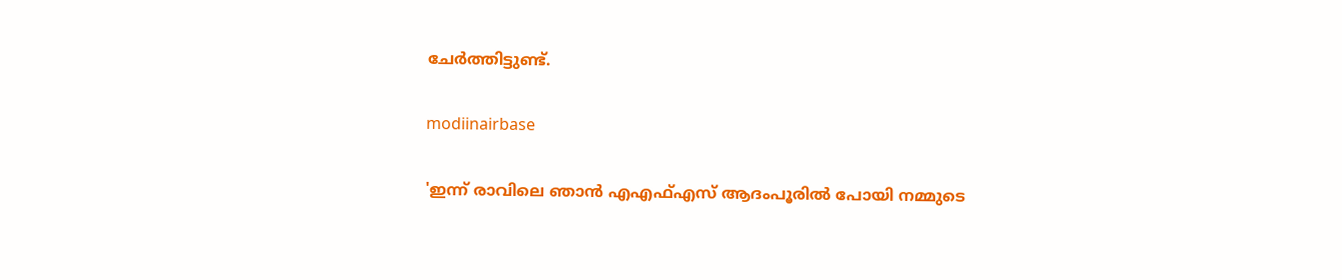ചേർത്തിട്ടുണ്ട്.

modiinairbase

'ഇന്ന് രാവിലെ ഞാൻ എഎഫ്എസ് ആദംപൂരിൽ പോയി നമ്മുടെ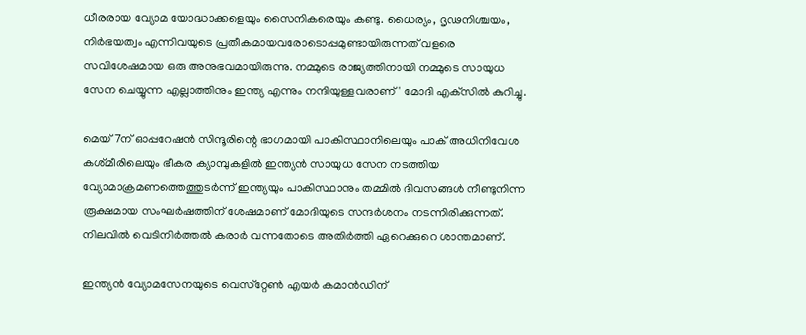ധീരരായ വ്യോമ യോദ്ധാക്കളെയും സൈനികരെയും കണ്ടു. ധൈര്യം, ദൃഢനിശ്ചയം, നിർഭയത്വം എന്നിവയുടെ പ്രതീകമായവരോടൊപ്പമുണ്ടായിരുന്നത് വളരെ സവിശേഷമായ ഒരു അനുഭവമായിരുന്നു. നമ്മുടെ രാജ്യത്തിനായി നമ്മുടെ സായുധ സേന ചെയ്യുന്ന എല്ലാത്തിനും ഇന്ത്യ എന്നും നന്ദിയുള്ളവരാണ്' മോദി എക്‌സിൽ കുറിച്ചു.

മെയ് 7ന് ഓപ്പറേഷൻ സിന്ദൂരിന്റെ ഭാഗമായി പാകിസ്ഥാനിലെയും പാക് അധിനിവേശ കശ്‌മീരിലെയും ഭീകര ക്യാമ്പുകളിൽ ഇന്ത്യൻ സായുധ സേന നടത്തിയ വ്യോമാക്രമണത്തെത്തുടർന്ന് ഇന്ത്യയും പാകിസ്ഥാനും തമ്മിൽ ദിവസങ്ങൾ നീണ്ടുനിന്ന രൂക്ഷമായ സംഘർഷത്തിന് ശേഷമാണ് മോദിയുടെ സന്ദർശനം നടന്നിരിക്കുന്നത്. നിലവിൽ വെടിനിർത്തൽ കരാർ വന്നതോടെ അതിർത്തി ഏറെക്കുറെ ശാന്തമാണ്.

ഇന്ത്യൻ വ്യോമസേനയുടെ വെസ്‌റ്റേൺ എയർ കമാൻഡിന്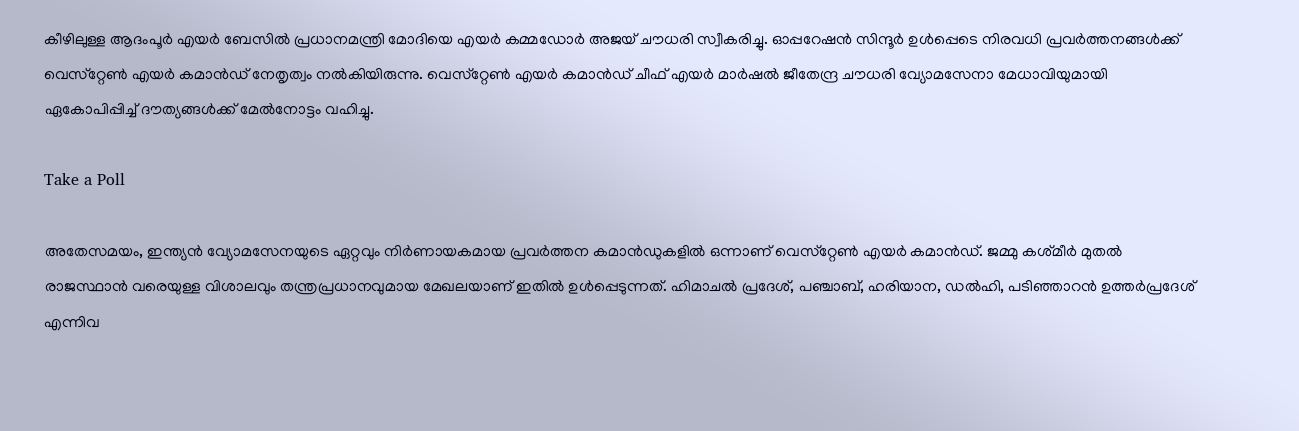കീഴിലുള്ള ആദംപൂർ എയർ ബേസിൽ പ്രധാനമന്ത്രി മോദിയെ എയർ കമ്മഡോർ അജയ് ചൗധരി സ്വീകരിച്ചു. ഓപ്പറേഷൻ സിന്ദൂർ ഉൾപ്പെടെ നിരവധി പ്രവർത്തനങ്ങൾക്ക് വെസ്‌റ്റേൺ എയർ കമാൻഡ് നേതൃത്വം നൽകിയിരുന്നു. വെസ്‌റ്റേൺ എയർ കമാൻഡ് ചീഫ് എയർ മാർഷൽ ജീതേന്ദ്ര ചൗധരി വ്യോമസേനാ മേധാവിയുമായി ഏകോപിപ്പിച്ച് ദൗത്യങ്ങൾക്ക് മേൽനോട്ടം വഹിച്ചു.

Take a Poll

അതേസമയം, ഇന്ത്യൻ വ്യോമസേനയുടെ ഏറ്റവും നിർണായകമായ പ്രവർത്തന കമാൻഡുകളിൽ ഒന്നാണ് വെസ്‌റ്റേൺ എയർ കമാൻഡ്. ജമ്മു കശ്‌മീർ മുതൽ രാജസ്ഥാൻ വരെയുള്ള വിശാലവും തന്ത്രപ്രധാനവുമായ മേഖലയാണ് ഇതിൽ ഉൾപ്പെടുന്നത്. ഹിമാചൽ പ്രദേശ്, പഞ്ചാബ്, ഹരിയാന, ഡൽഹി, പടിഞ്ഞാറൻ ഉത്തർപ്രദേശ് എന്നിവ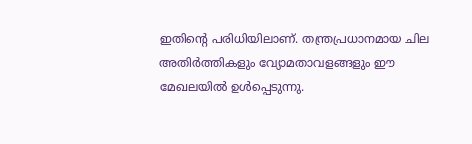ഇതിന്റെ പരിധിയിലാണ്. തന്ത്രപ്രധാനമായ ചില അതിർത്തികളും വ്യോമതാവളങ്ങളും ഈ മേഖലയിൽ ഉൾപ്പെടുന്നു.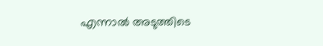എന്നാൽ അടുത്തിടെ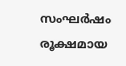സംഘർഷം രൂക്ഷമായ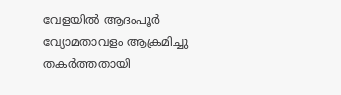വേളയിൽ ആദംപൂർ വ്യോമതാവളം ആക്രമിച്ചു തകർത്തതായി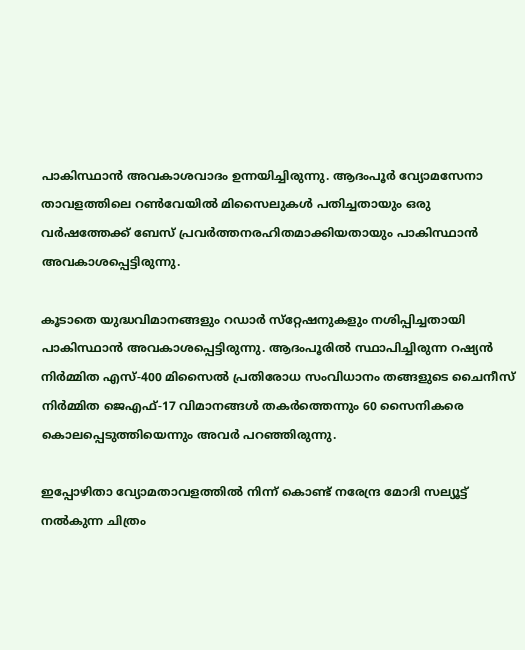പാകിസ്ഥാൻ അവകാശവാദം ഉന്നയിച്ചിരുന്നു. ആദംപൂർ വ്യോമസേനാ താവളത്തിലെ റൺവേയിൽ മിസൈലുകൾ പതിച്ചതായും ഒരു വർഷത്തേക്ക് ബേസ് പ്രവർത്തനരഹിതമാക്കിയതായും പാകിസ്ഥാൻ അവകാശപ്പെട്ടിരുന്നു.

കൂടാതെ യുദ്ധവിമാനങ്ങളും റഡാർ സ്‌റ്റേഷനുകളും നശിപ്പിച്ചതായി പാകിസ്ഥാൻ അവകാശപ്പെട്ടിരുന്നു. ആദംപൂരിൽ സ്ഥാപിച്ചിരുന്ന റഷ്യൻ നിർമ്മിത എസ്-400 മിസൈൽ പ്രതിരോധ സംവിധാനം തങ്ങളുടെ ചൈനീസ് നിർമ്മിത ജെഎഫ്-17 വിമാനങ്ങൾ തകർത്തെന്നും 60 സൈനികരെ കൊലപ്പെടുത്തിയെന്നും അവർ പറഞ്ഞിരുന്നു.

ഇപ്പോഴിതാ വ്യോമതാവളത്തിൽ നിന്ന് കൊണ്ട് നരേന്ദ്ര മോദി സല്യൂട്ട് നൽകുന്ന ചിത്രം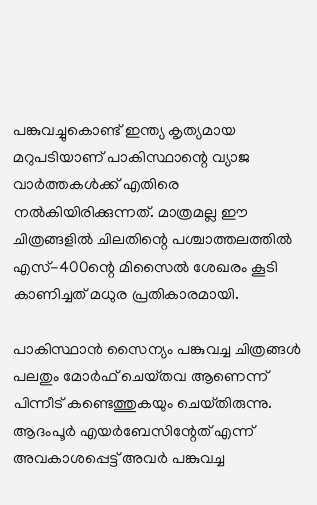പങ്കുവച്ചുകൊണ്ട് ഇന്ത്യ കൃത്യമായ മറുപടിയാണ് പാകിസ്ഥാന്റെ വ്യാജ വാർത്തകൾക്ക് എതിരെ നൽകിയിരിക്കുന്നത്. മാത്രമല്ല ഈ ചിത്രങ്ങളിൽ ചിലതിന്റെ പശ്ചാത്തലത്തിൽ എസ്-400ന്റെ മിസൈൽ ശേഖരം കൂടി കാണിച്ചത് മധുര പ്രതികാരമായി.

പാകിസ്ഥാൻ സൈന്യം പങ്കുവച്ച ചിത്രങ്ങൾ പലതും മോർഫ് ചെയ്‌തവ ആണെന്ന് പിന്നീട് കണ്ടെത്തുകയും ചെയ്‌തിരുന്നു. ആദംപൂർ എയർബേസിന്റേത് എന്ന് അവകാശപ്പെട്ട് അവർ പങ്കുവച്ച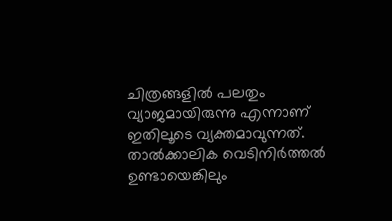ചിത്രങ്ങളിൽ പലതും വ്യാജമായിരുന്നു എന്നാണ് ഇതിലൂടെ വ്യക്തമാവുന്നത്. താൽക്കാലിക വെടിനിർത്തൽ ഉണ്ടായെങ്കിലും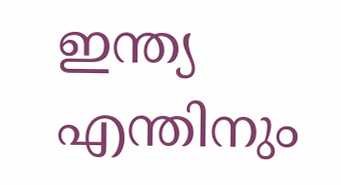ഇന്ത്യ എന്തിനും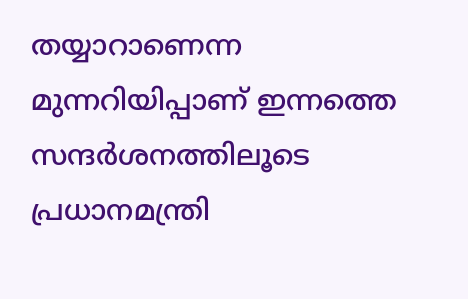തയ്യാറാണെന്ന മുന്നറിയിപ്പാണ് ഇന്നത്തെ സന്ദർശനത്തിലൂടെ പ്രധാനമന്ത്രി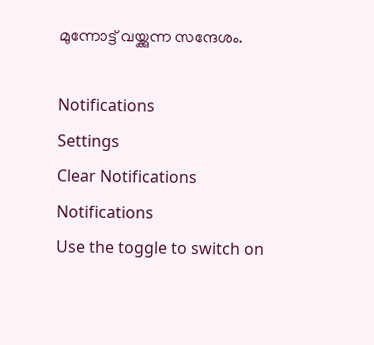മുന്നോട്ട് വയ്ക്കുന്ന സന്ദേശം.

Notifications
Settings
Clear Notifications
Notifications
Use the toggle to switch on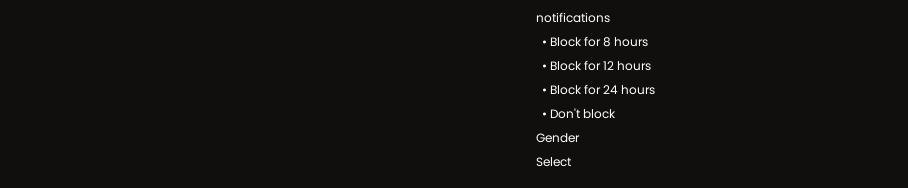notifications
  • Block for 8 hours
  • Block for 12 hours
  • Block for 24 hours
  • Don't block
Gender
Select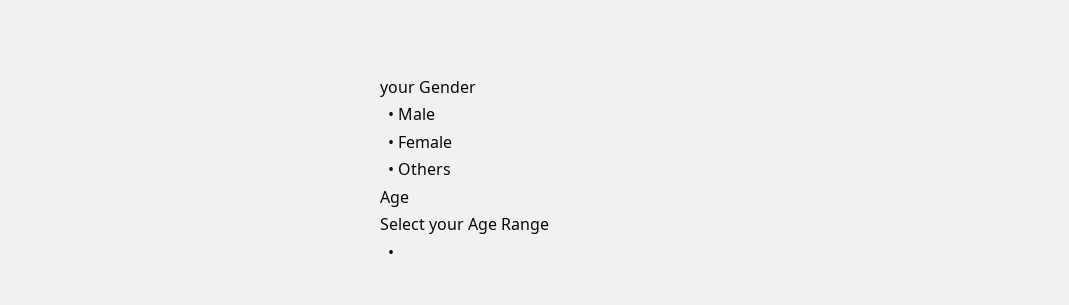your Gender
  • Male
  • Female
  • Others
Age
Select your Age Range
  •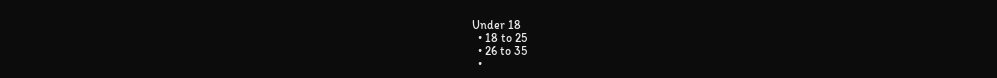Under 18
  • 18 to 25
  • 26 to 35
  •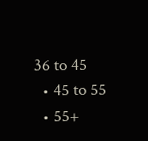36 to 45
  • 45 to 55
  • 55+